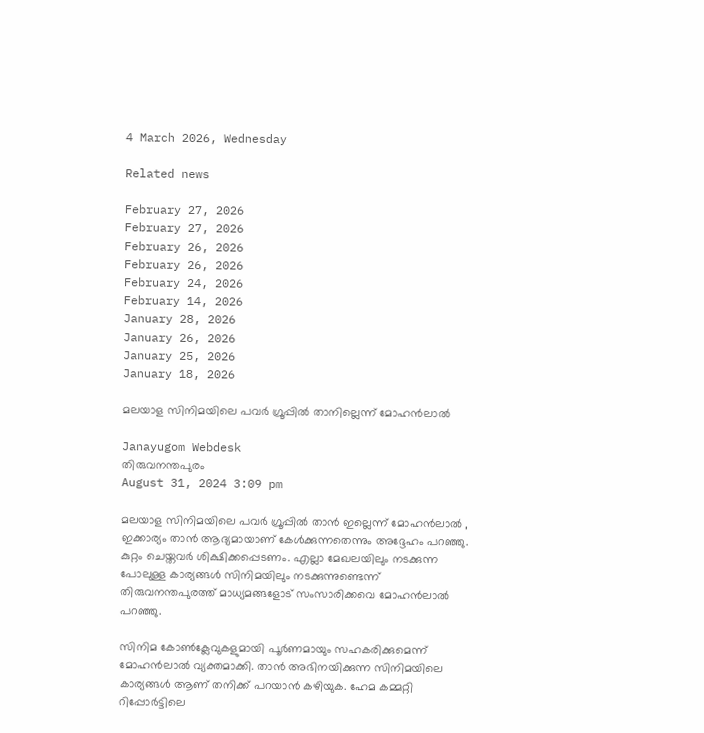4 March 2026, Wednesday

Related news

February 27, 2026
February 27, 2026
February 26, 2026
February 26, 2026
February 24, 2026
February 14, 2026
January 28, 2026
January 26, 2026
January 25, 2026
January 18, 2026

മലയാള സിനിമയിലെ പവര്‍ ഗ്രൂപ്പില്‍ താനില്ലെന്ന് മോഹന്‍ലാല്‍

Janayugom Webdesk
തിരുവനന്തപുരം
August 31, 2024 3:09 pm

മലയാള സിനിമയിലെ പവര്‍ ഗ്രൂപ്പില്‍ താന്‍ ഇല്ലെന്ന് മോഹന്‍ലാല്‍ , ഇക്കാര്യം താന്‍ ആദ്യമായാണ് കേള്‍ക്കുന്നതെന്നും അദ്ദേഹം പറഞ്ഞു. കുറ്റം ചെയ്തവർ ശിക്ഷിക്കപ്പെടണം. എല്ലാ മേഖലയിലും നടക്കുന്ന പോലുള്ള കാര്യങ്ങൾ സിനിമയിലും നടക്കുന്നുണ്ടെന്ന് തിരുവനന്തപുരത്ത് മാധ്യമങ്ങളോട് സംസാരിക്കവെ മോഹൻലാൽ പറഞ്ഞു.

സിനിമ കോൺക്ലേവുകളുമായി പൂർണമായും സഹകരിക്കുമെന്ന് മോഹന്‍ലാല്‍ വ്യക്തമാക്കി. താൻ അഭിനയിക്കുന്ന സിനിമയിലെ കാര്യങ്ങൾ ആണ് തനിക്ക് പറയാൻ കഴിയുക. ഹേമ കമ്മറ്റി റിപ്പോർട്ടിലെ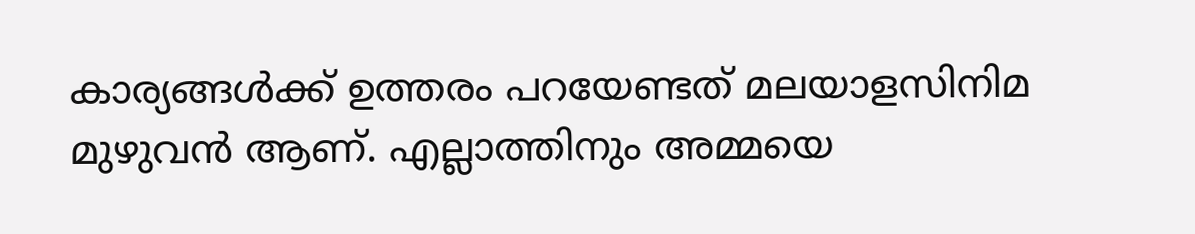കാര്യങ്ങൾക്ക് ഉത്തരം പറയേണ്ടത് മലയാളസിനിമ മുഴുവൻ ആണ്. എല്ലാത്തിനും അമ്മയെ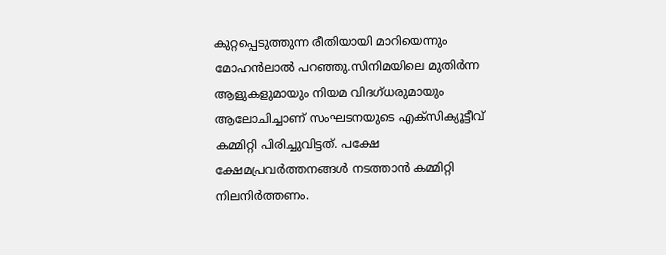കുറ്റപ്പെടുത്തുന്ന രീതിയായി മാറിയെന്നും മോഹൻലാൽ പറഞ്ഞു.സിനിമയിലെ മുതിർന്ന ആളുകളുമായും നിയമ വിദഗ്ധരുമായും ആലോചിച്ചാണ് സംഘടനയുടെ എക്സിക്യൂട്ടീവ് കമ്മിറ്റി പിരിച്ചുവിട്ടത്. പക്ഷേ ക്ഷേമപ്രവർത്തനങ്ങൾ നടത്താൻ കമ്മിറ്റി നിലനിർത്തണം.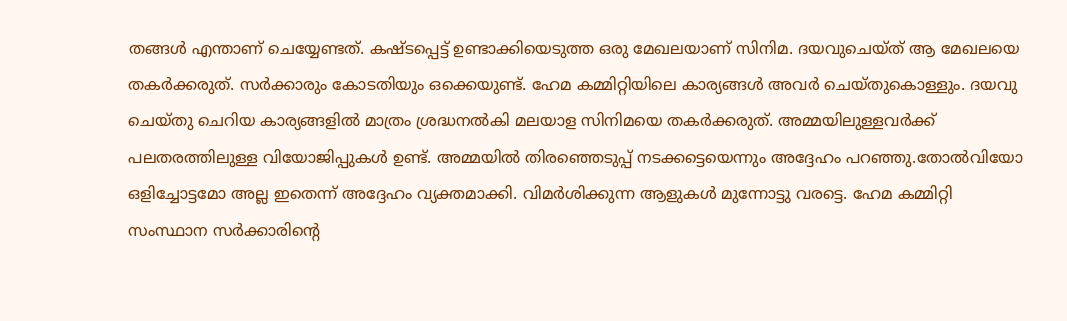തങ്ങൾ എന്താണ് ചെയ്യേണ്ടത്. കഷ്ടപ്പെട്ട് ഉണ്ടാക്കിയെടുത്ത ഒരു മേഖലയാണ് സിനിമ. ദയവുചെയ്ത് ആ മേഖലയെ തകർക്കരുത്. സർക്കാരും കോടതിയും ഒക്കെയുണ്ട്. ഹേമ കമ്മിറ്റിയിലെ കാര്യങ്ങൾ അവർ ചെയ്‌തുകൊള്ളും. ദയവു ചെയ്തു ചെറിയ കാര്യങ്ങളിൽ മാത്രം ശ്രദ്ധനൽകി മലയാള സിനിമയെ തകർക്കരുത്. അമ്മയിലുള്ളവർക്ക് പലതരത്തിലുള്ള വിയോജിപ്പുകൾ ഉണ്ട്. അമ്മയിൽ തിരഞ്ഞെടുപ്പ് നടക്കട്ടെയെന്നും അദ്ദേഹം പറഞ്ഞു.തോൽവിയോ ഒളിച്ചോട്ടമോ അല്ല ഇതെന്ന് അദ്ദേഹം വ്യക്തമാക്കി. വിമർശിക്കുന്ന ആളുകൾ മുന്നോട്ടു വരട്ടെ. ഹേമ കമ്മിറ്റി സംസ്ഥാന സർക്കാരിന്റെ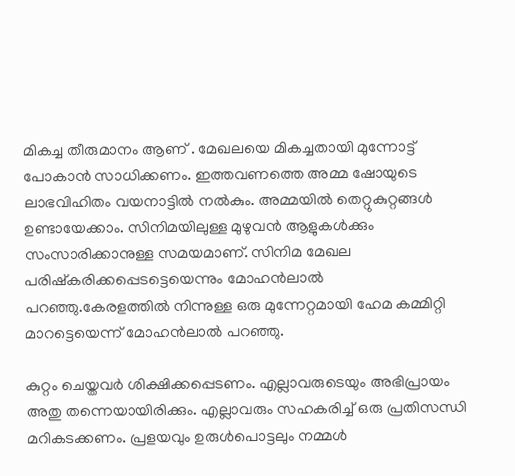മികച്ച തീരുമാനം ആണ് . മേഖലയെ മികച്ചതായി മുന്നോട്ട് പോകാൻ സാധിക്കണം. ഇത്തവണത്തെ അമ്മ ഷോയുടെ ലാഭവിഹിതം വയനാട്ടിൽ നൽകും. അമ്മയിൽ തെറ്റുകുറ്റങ്ങൾ ഉണ്ടായേക്കാം. സിനിമയിലുള്ള മുഴുവൻ ആളുകൾക്കും സംസാരിക്കാനുള്ള സമയമാണ്. സിനിമ മേഖല പരിഷ്കരിക്കപ്പെടട്ടെയെന്നും മോഹൻലാൽ പറഞ്ഞു.കേരളത്തിൽ നിന്നുള്ള ഒരു മുന്നേറ്റമായി ഹേമ കമ്മിറ്റി മാറട്ടെയെന്ന് മോഹൻലാൽ പറഞ്ഞു.

കുറ്റം ചെയ്തവർ ശിക്ഷിക്കപ്പെടണം. എല്ലാവരുടെയും അഭിപ്രായം അതു തന്നെയായിരിക്കും. എല്ലാവരും സഹകരിച്ച് ഒരു പ്രതിസന്ധി മറികടക്കണം. പ്രളയവും ഉരുൾപൊട്ടലും നമ്മൾ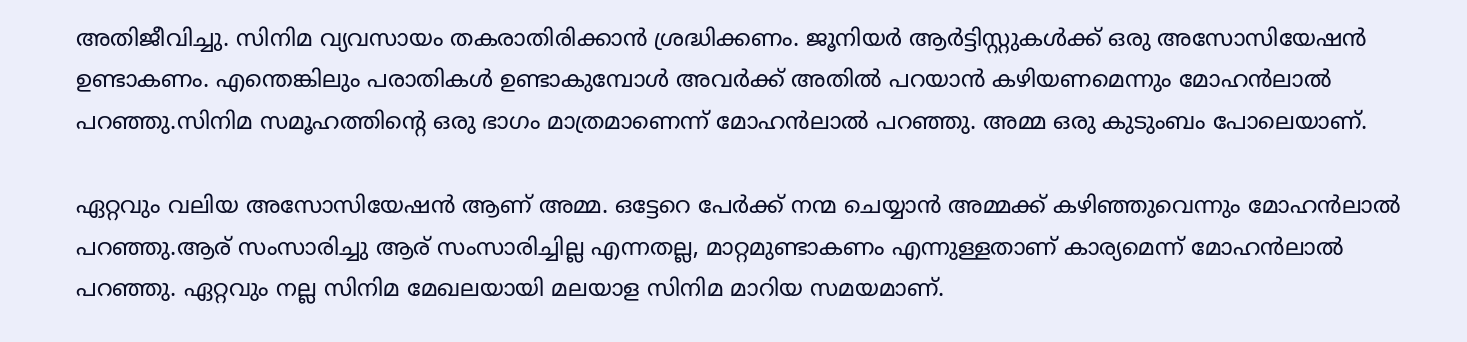അതിജീവിച്ചു. സിനിമ വ്യവസായം തകരാതിരിക്കാൻ ശ്രദ്ധിക്കണം. ജൂനിയർ ആർട്ടിസ്റ്റുകൾക്ക് ഒരു അസോസിയേഷൻ ഉണ്ടാകണം. എന്തെങ്കിലും പരാതികൾ ഉണ്ടാകുമ്പോൾ അവർക്ക് അതിൽ പറയാൻ കഴിയണമെന്നും മോഹൻലാൽ പറഞ്ഞു.സിനിമ സമൂഹത്തിന്റെ ഒരു ഭാഗം മാത്രമാണെന്ന് മോഹൻലാൽ പറഞ്ഞു. അമ്മ ഒരു കുടുംബം പോലെയാണ്.

ഏറ്റവും വലിയ അസോസിയേഷൻ ആണ് അമ്മ. ഒട്ടേറെ പേർക്ക് നന്മ ചെയ്യാൻ അമ്മക്ക് കഴിഞ്ഞുവെന്നും മോഹൻലാൽ പറഞ്ഞു.ആര് സംസാരിച്ചു ആര് സംസാരിച്ചില്ല എന്നതല്ല, മാറ്റമുണ്ടാകണം എന്നുള്ളതാണ് കാര്യമെന്ന് മോഹൻലാൽ പറഞ്ഞു. ഏറ്റവും നല്ല സിനിമ മേഖലയായി മലയാള സിനിമ മാറിയ സമയമാണ്.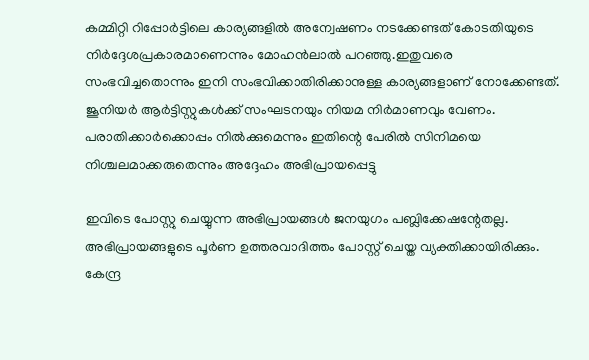കമ്മിറ്റി റിപ്പോർട്ടിലെ കാര്യങ്ങളിൽ അന്വേഷണം നടക്കേണ്ടത് കോടതിയുടെ നിർദ്ദേശപ്രകാരമാണെന്നും മോഹൻലാൽ പറഞ്ഞു.ഇതുവരെ സംഭവിച്ചതൊന്നും ഇനി സംഭവിക്കാതിരിക്കാനുള്ള കാര്യങ്ങളാണ് നോക്കേണ്ടത്. ജൂനിയർ ആർട്ടിസ്റ്റുകൾക്ക് സംഘടനയും നിയമ നിർമാണവും വേണം. പരാതിക്കാർക്കൊപ്പം നിൽക്കുമെന്നും ഇതിന്റെ പേരിൽ സിനിമയെ നിശ്ചലമാക്കരുതെന്നും അദ്ദേഹം അഭിപ്രായപ്പെട്ടു

ഇവിടെ പോസ്റ്റു ചെയ്യുന്ന അഭിപ്രായങ്ങള്‍ ജനയുഗം പബ്ലിക്കേഷന്റേതല്ല. അഭിപ്രായങ്ങളുടെ പൂര്‍ണ ഉത്തരവാദിത്തം പോസ്റ്റ് ചെയ്ത വ്യക്തിക്കായിരിക്കും. കേന്ദ്ര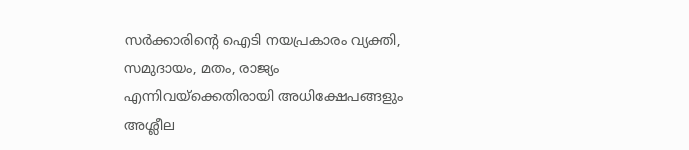സര്‍ക്കാരിന്റെ ഐടി നയപ്രകാരം വ്യക്തി, സമുദായം, മതം, രാജ്യം എന്നിവയ്‌ക്കെതിരായി അധിക്ഷേപങ്ങളും അശ്ലീല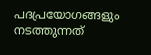പദപ്രയോഗങ്ങളും നടത്തുന്നത്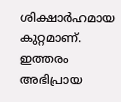ശിക്ഷാര്‍ഹമായ കുറ്റമാണ്. ഇത്തരം അഭിപ്രായ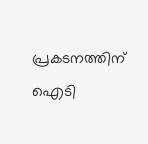പ്രകടനത്തിന് ഐടി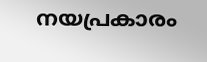നയപ്രകാരം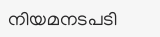നിയമനടപടി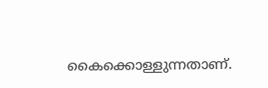കൈക്കൊള്ളുന്നതാണ്.